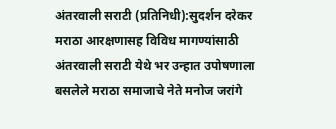अंतरवाली सराटी (प्रतिनिधी):सुदर्शन दरेकर
मराठा आरक्षणासह विविध मागण्यांसाठी अंतरवाली सराटी येथे भर उन्हात उपोषणाला बसलेले मराठा समाजाचे नेते मनोज जरांगे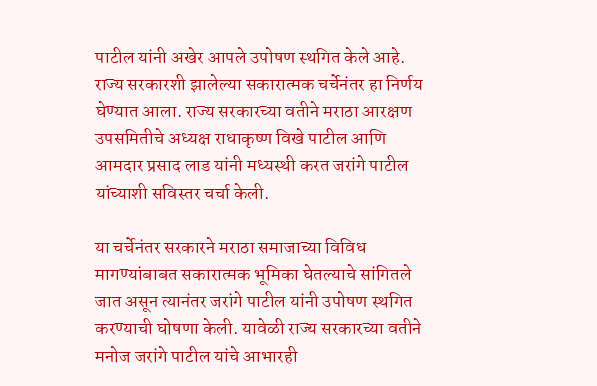पाटील यांनी अखेर आपले उपोषण स्थगित केले आहे. राज्य सरकारशी झालेल्या सकारात्मक चर्चेनंतर हा निर्णय घेण्यात आला. राज्य सरकारच्या वतीने मराठा आरक्षण उपसमितीचे अध्यक्ष राधाकृष्ण विखे पाटील आणि आमदार प्रसाद लाड यांनी मध्यस्थी करत जरांगे पाटील यांच्याशी सविस्तर चर्चा केली.

या चर्चेनंतर सरकारने मराठा समाजाच्या विविध मागण्यांबाबत सकारात्मक भूमिका घेतल्याचे सांगितले जात असून त्यानंतर जरांगे पाटील यांनी उपोषण स्थगित करण्याची घोषणा केली. यावेळी राज्य सरकारच्या वतीने मनोज जरांगे पाटील यांचे आभारही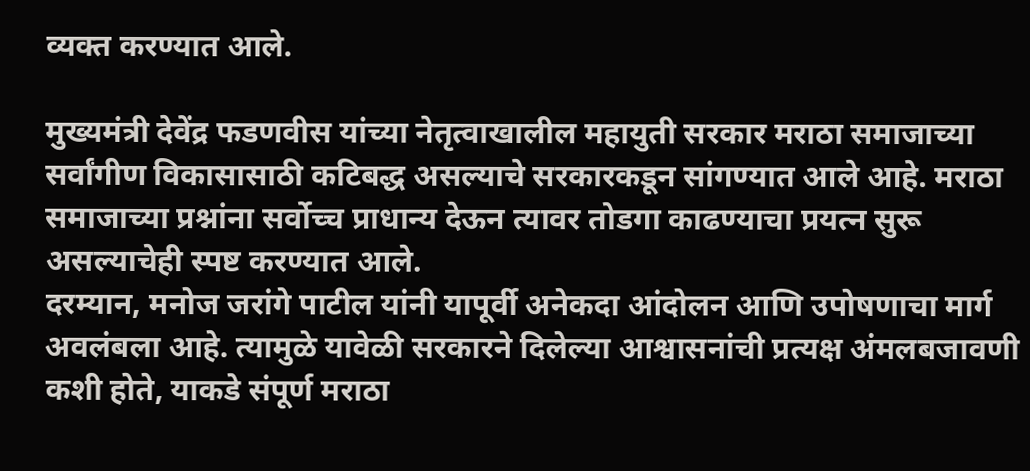व्यक्त करण्यात आले.

मुख्यमंत्री देवेंद्र फडणवीस यांच्या नेतृत्वाखालील महायुती सरकार मराठा समाजाच्या सर्वांगीण विकासासाठी कटिबद्ध असल्याचे सरकारकडून सांगण्यात आले आहे. मराठा समाजाच्या प्रश्नांना सर्वोच्च प्राधान्य देऊन त्यावर तोडगा काढण्याचा प्रयत्न सुरू असल्याचेही स्पष्ट करण्यात आले.
दरम्यान, मनोज जरांगे पाटील यांनी यापूर्वी अनेकदा आंदोलन आणि उपोषणाचा मार्ग अवलंबला आहे. त्यामुळे यावेळी सरकारने दिलेल्या आश्वासनांची प्रत्यक्ष अंमलबजावणी कशी होते, याकडे संपूर्ण मराठा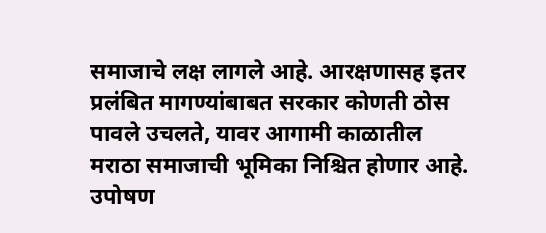समाजाचे लक्ष लागले आहे. आरक्षणासह इतर प्रलंबित मागण्यांबाबत सरकार कोणती ठोस पावले उचलते, यावर आगामी काळातील मराठा समाजाची भूमिका निश्चित होणार आहे.
उपोषण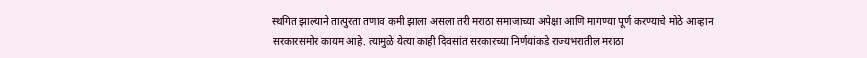स्थगित झाल्याने तात्पुरता तणाव कमी झाला असला तरी मराठा समाजाच्या अपेक्षा आणि मागण्या पूर्ण करण्याचे मोठे आव्हान सरकारसमोर कायम आहे. त्यामुळे येत्या काही दिवसांत सरकारच्या निर्णयांकडे राज्यभरातील मराठा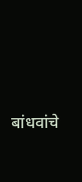बांधवांचे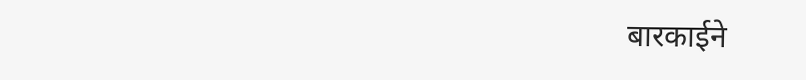बारकाईने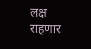लक्ष राहणार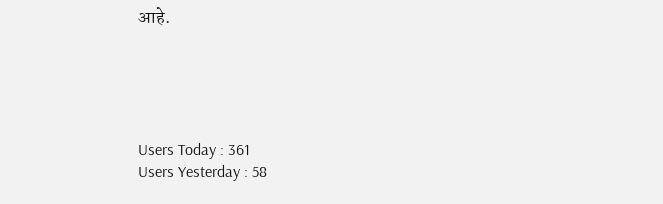आहे.





Users Today : 361
Users Yesterday : 58